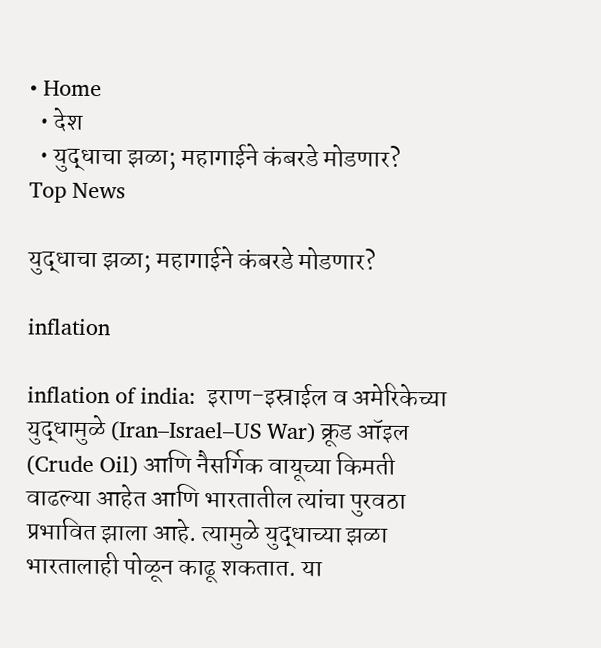• Home
  • देश
  • युद्धाचा झळा; महागाईने कंबरडे मोडणार?
Top News

युद्धाचा झळा; महागाईने कंबरडे मोडणार?

inflation

inflation of india:  इराण-इस्राईल व अमेरिकेच्या युद्धामुळे (Iran–Israel–US War) क्रूड ऑइल (Crude Oil) आणि नैसर्गिक वायूच्या किमती वाढल्या आहेत आणि भारतातील त्यांचा पुरवठा प्रभावित झाला आहे. त्यामुळे युद्धाच्या झळा भारतालाही पोळून काढू शकतात. या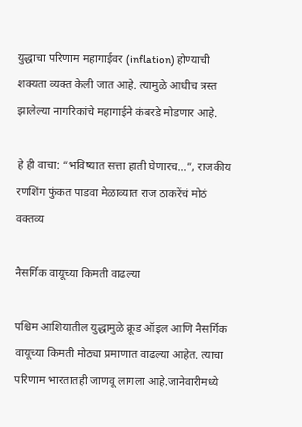युद्धाचा परिणाम महागाईवर (inflation) होण्याची शक्यता व्यक्त केली जात आहे. त्यामुळे आधीच त्रस्त झालेल्या नागरिकांचे महागाईने कंबरडे मोडणार आहे.

हे ही वाचा: “भविष्यात सत्ता हाती घेणारच…”, राजकीय रणशिंग फुंकत पाडवा मेळाव्यात राज ठाकरेंचं मोठं वक्तव्य

नैसर्गिक वायूच्या किमती वाढल्या

पश्चिम आशियातील युद्धामुळे क्रूड ऑइल आणि नैसर्गिक वायूच्या किमती मोठ्या प्रमाणात वाढल्या आहेत. त्याचा परिणाम भारतातही जाणवू लागला आहे.जानेवारीमध्ये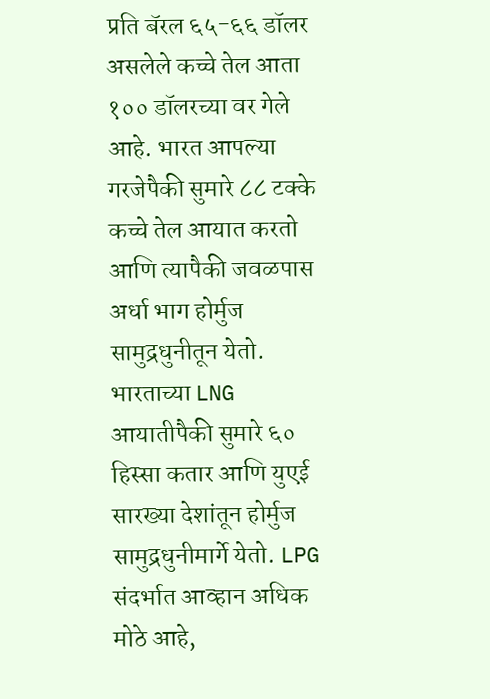प्रति बॅरल ६५-६६ डॉलर असलेले कच्चे तेल आता १०० डॉलरच्या वर गेले आहे. भारत आपल्या गरजेपैकी सुमारे ८८ टक्के कच्चे तेल आयात करतो आणि त्यापैकी जवळपास अर्धा भाग होर्मुज सामुद्रधुनीतून येतो. भारताच्या LNG आयातीपैकी सुमारे ६० हिस्सा कतार आणि युएई सारख्या देशांतून होर्मुज सामुद्रधुनीमार्गे येतो. LPG संदर्भात आव्हान अधिक मोठे आहे,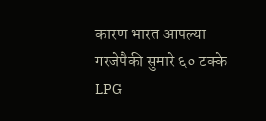कारण भारत आपल्या गरजेपैकी सुमारे ६० टक्के LPG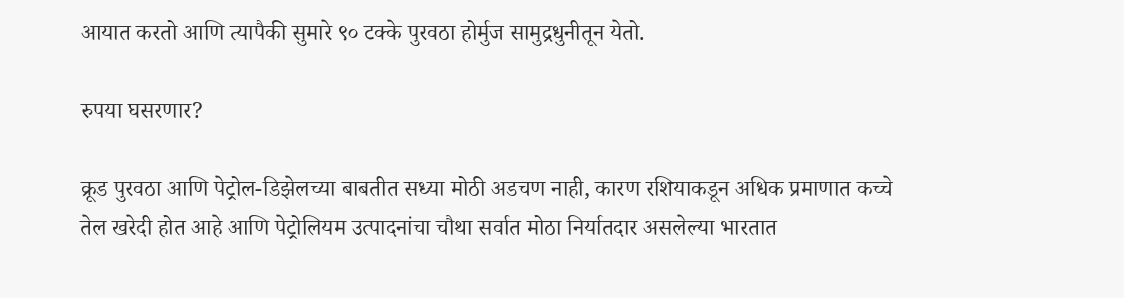आयात करतो आणि त्यापैकी सुमारे ९० टक्के पुरवठा होर्मुज सामुद्रधुनीतून येतो.

रुपया घसरणार?

क्रूड पुरवठा आणि पेट्रोल-डिझेलच्या बाबतीत सध्या मोठी अडचण नाही, कारण रशियाकडून अधिक प्रमाणात कच्चे तेल खरेदी होत आहे आणि पेट्रोलियम उत्पादनांचा चौथा सर्वात मोठा निर्यातदार असलेल्या भारतात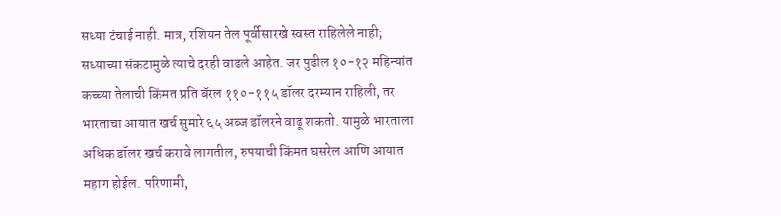सध्या टंचाई नाही. मात्र, रशियन तेल पूर्वीसारखे स्वस्त राहिलेले नाही; सध्याच्या संकटामुळे त्याचे दरही वाढले आहेत. जर पुढील १०-१२ महिन्यांत कच्च्या तेलाची किंमत प्रति बॅरल ११०-११५ डॉलर दरम्यान राहिली, तर भारताचा आयात खर्च सुमारे ६५ अब्ज डॉलरने वाढू शकतो. यामुळे भारताला अधिक डॉलर खर्च करावे लागतील, रुपयाची किंमत घसरेल आणि आयात महाग होईल. परिणामी,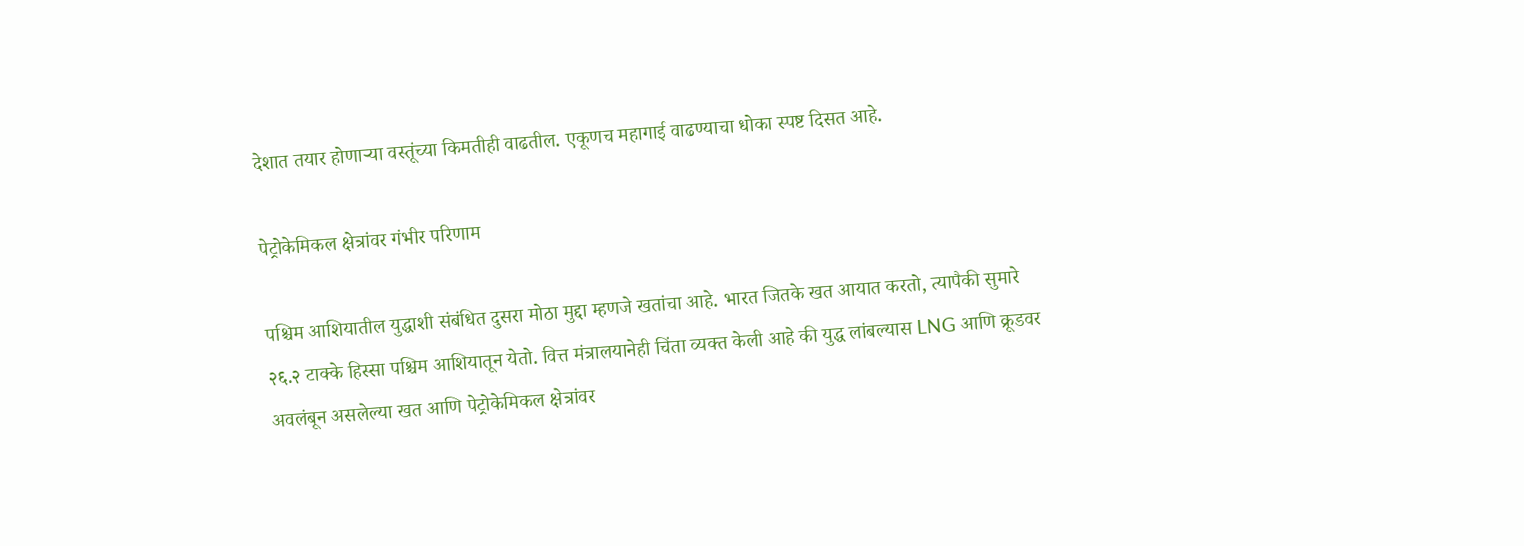देशात तयार होणाऱ्या वस्तूंच्या किमतीही वाढतील. एकूणच महागाई वाढण्याचा धोका स्पष्ट दिसत आहे.

पेट्रोकेमिकल क्षेत्रांवर गंभीर परिणाम

पश्चिम आशियातील युद्धाशी संबंधित दुसरा मोठा मुद्दा म्हणजे खतांचा आहे. भारत जितके खत आयात करतो, त्यापैकी सुमारे २६.२ टाक्के हिस्सा पश्चिम आशियातून येतो. वित्त मंत्रालयानेही चिंता व्यक्त केली आहे की युद्ध लांबल्यास LNG आणि क्रूडवर अवलंबून असलेल्या खत आणि पेट्रोकेमिकल क्षेत्रांवर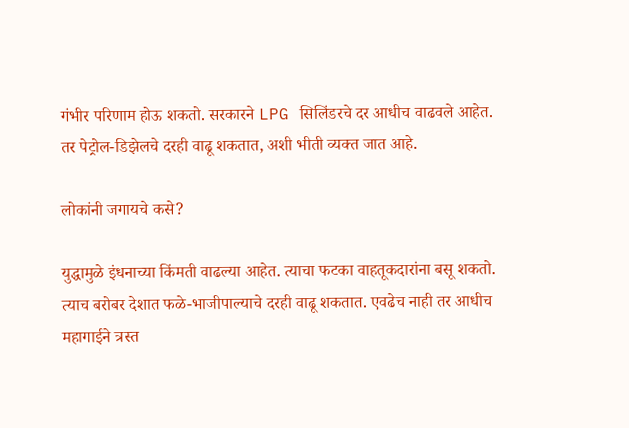गंभीर परिणाम होऊ शकतो. सरकारने LPG सिलिंडरचे दर आधीच वाढवले आहेत. तर पेट्रोल-डिझेलचे दरही वाढू शकतात, अशी भीती व्यक्त जात आहे.

लोकांनी जगायचे कसे?

युद्धामुळे इंधनाच्या किंमती वाढल्या आहेत. त्याचा फटका वाहतूकदारांना बसू शकतो. त्याच बरोबर देशात फळे-भाजीपाल्याचे दरही वाढू शकतात. एवढेच नाही तर आधीच महागाईने त्रस्त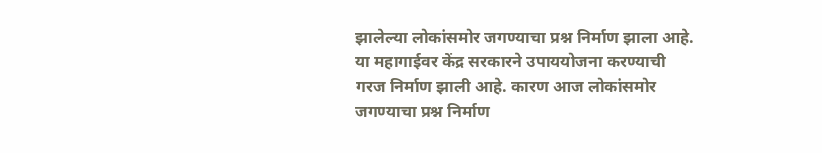झालेल्या लोकांसमोर जगण्याचा प्रश्न निर्माण झाला आहे. या महागाईवर केंद्र सरकारने उपाययोजना करण्याची गरज निर्माण झाली आहे. कारण आज लोकांसमोर जगण्याचा प्रश्न निर्माण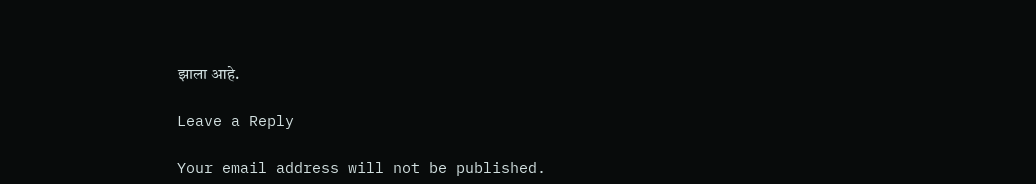झाला आहे.

Leave a Reply

Your email address will not be published.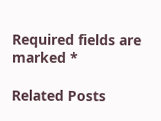Required fields are marked *

Related Posts